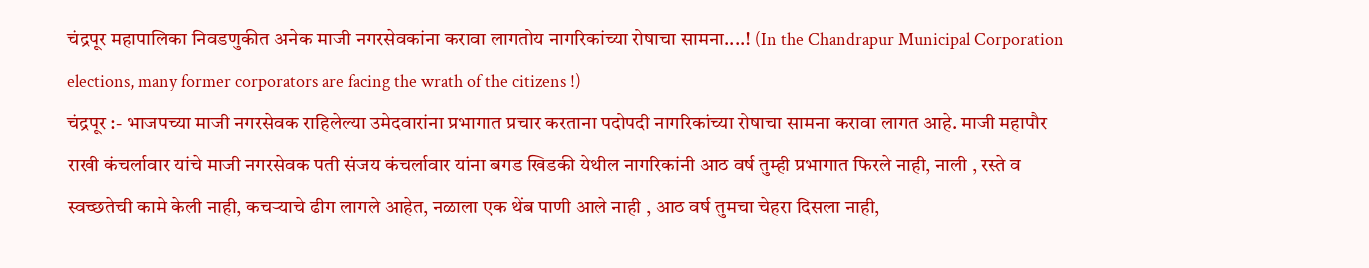चंद्रपूर महापालिका निवडणुकीत अनेक माजी नगरसेवकांना करावा लागतोय नागरिकांच्या रोषाचा सामना....! (In the Chandrapur Municipal Corporation elections, many former corporators are facing the wrath of the citizens !)
चंद्रपूर :- भाजपच्या माजी नगरसेवक राहिलेल्या उमेदवारांना प्रभागात प्रचार करताना पदोपदी नागरिकांच्या रोषाचा सामना करावा लागत आहे. माजी महापौर राखी कंचर्लावार यांचे माजी नगरसेवक पती संजय कंचर्लावार यांना बगड खिडकी येथील नागरिकांनी आठ वर्ष तुम्ही प्रभागात फिरले नाही, नाली , रस्ते व स्वच्छतेची कामे केली नाही, कचऱ्याचे ढीग लागले आहेत, नळाला एक थेंब पाणी आले नाही , आठ वर्ष तुमचा चेहरा दिसला नाही,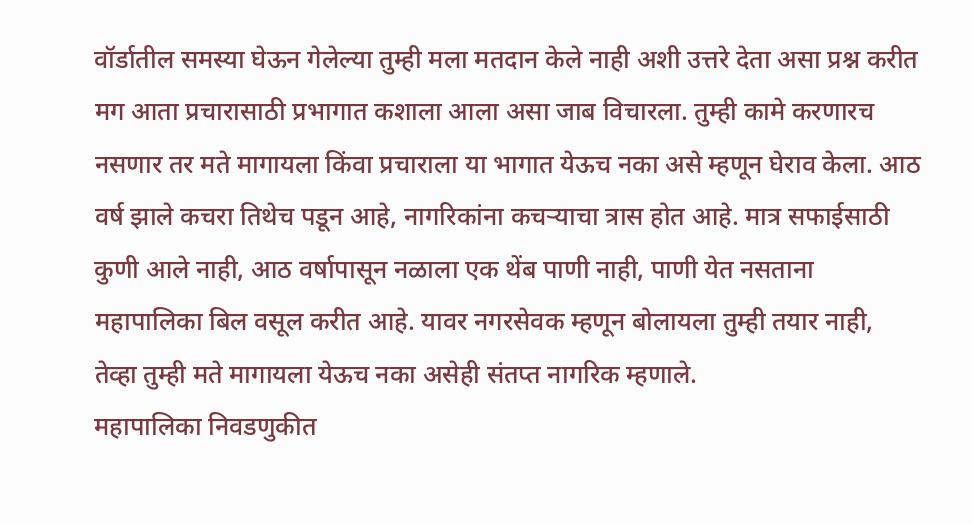वॉर्डातील समस्या घेऊन गेलेल्या तुम्ही मला मतदान केले नाही अशी उत्तरे देता असा प्रश्न करीत मग आता प्रचारासाठी प्रभागात कशाला आला असा जाब विचारला. तुम्ही कामे करणारच नसणार तर मते मागायला किंवा प्रचाराला या भागात येऊच नका असे म्हणून घेराव केला. आठ वर्ष झाले कचरा तिथेच पडून आहे, नागरिकांना कचऱ्याचा त्रास होत आहे. मात्र सफाईसाठी कुणी आले नाही, आठ वर्षापासून नळाला एक थेंब पाणी नाही, पाणी येत नसताना महापालिका बिल वसूल करीत आहे. यावर नगरसेवक म्हणून बोलायला तुम्ही तयार नाही, तेव्हा तुम्ही मते मागायला येऊच नका असेही संतप्त नागरिक म्हणाले.
महापालिका निवडणुकीत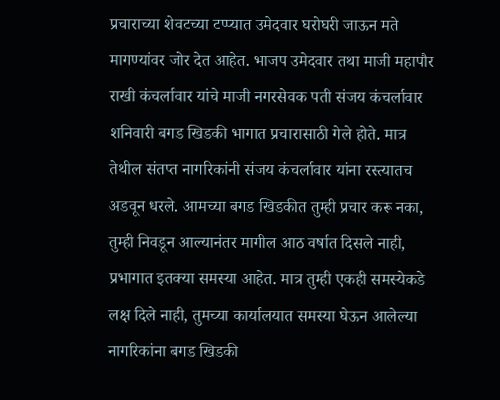प्रचाराच्या शेवटच्या टप्प्यात उमेदवार घरोघरी जाऊन मते मागण्यांवर जोर देत आहेत. भाजप उमेदवार तथा माजी महापौर राखी कंचर्लावार यांचे माजी नगरसेवक पती संजय कंचर्लावार शनिवारी बगड खिडकी भागात प्रचारासाठी गेले होते. मात्र तेथील संतप्त नागरिकांनी संजय कंचर्लावार यांना रस्त्यातच अडवून धरले. आमच्या बगड खिडकीत तुम्ही प्रचार करू नका, तुम्ही निवडून आल्यानंतर मागील आठ वर्षात दिसले नाही, प्रभागात इतक्या समस्या आहेत. मात्र तुम्ही एकही समस्येकडे लक्ष दिले नाही, तुमच्या कार्यालयात समस्या घेऊन आलेल्या नागरिकांना बगड खिडकी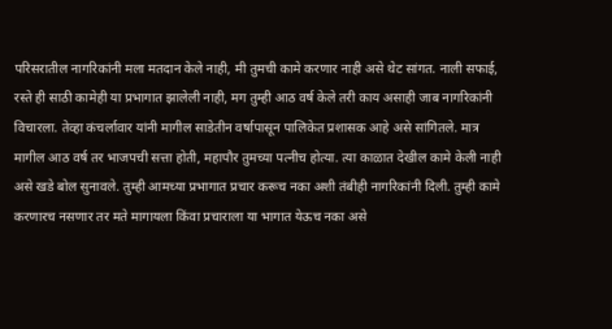परिसरातील नागरिकांनी मला मतदान केले नाही, मी तुमची कामे करणार नाही असे थेट सांगत. नाली सफाई, रस्ते ही साठी कामेही या प्रभागात झालेली नाही, मग तुम्ही आठ वर्ष केले तरी काय असाही जाब नागरिकांनी विचारला. तेव्हा कंचर्लावार यांनी मागील साडेतीन वर्षापासून पालिकेत प्रशासक आहे असे सांगितले. मात्र मागील आठ वर्ष तर भाजपची सत्ता होती, महापौर तुमच्या पत्नीच होत्या. त्या काळात देखील कामे केली नाही असे खडे बोल सुनावले. तुम्ही आमच्या प्रभागात प्रचार करूच नका अशी तंबीही नागरिकांनी दिली. तुम्ही कामे करणारच नसणार तर मते मागायला किंवा प्रचाराला या भागात येऊच नका असे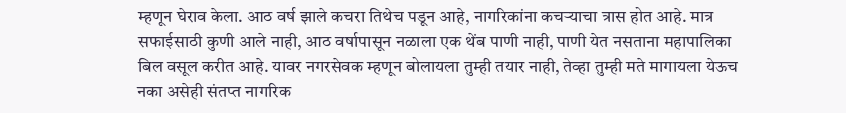म्हणून घेराव केला. आठ वर्ष झाले कचरा तिथेच पडून आहे, नागरिकांना कचऱ्याचा त्रास होत आहे. मात्र सफाईसाठी कुणी आले नाही, आठ वर्षापासून नळाला एक थेंब पाणी नाही, पाणी येत नसताना महापालिका बिल वसूल करीत आहे. यावर नगरसेवक म्हणून बोलायला तुम्ही तयार नाही, तेव्हा तुम्ही मते मागायला येऊच नका असेही संतप्त नागरिक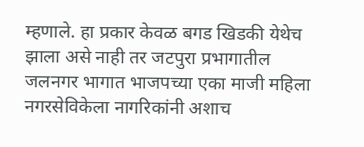म्हणाले. हा प्रकार केवळ बगड खिडकी येथेच झाला असे नाही तर जटपुरा प्रभागातील जलनगर भागात भाजपच्या एका माजी महिला नगरसेविकेला नागरिकांनी अशाच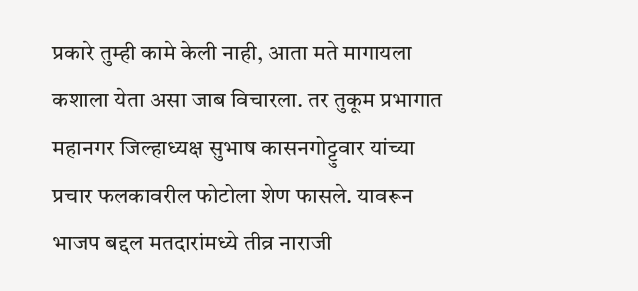प्रकारे तुम्ही कामे केली नाही, आता मते मागायला कशाला येता असा जाब विचारला. तर तुकूम प्रभागात महानगर जिल्हाध्यक्ष सुभाष कासनगोट्टुवार यांच्या प्रचार फलकावरील फोटोला शेण फासले. यावरून भाजप बद्दल मतदारांमध्ये तीव्र नाराजी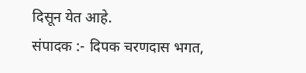दिसून येत आहे.
संपादक :- दिपक चरणदास भगत,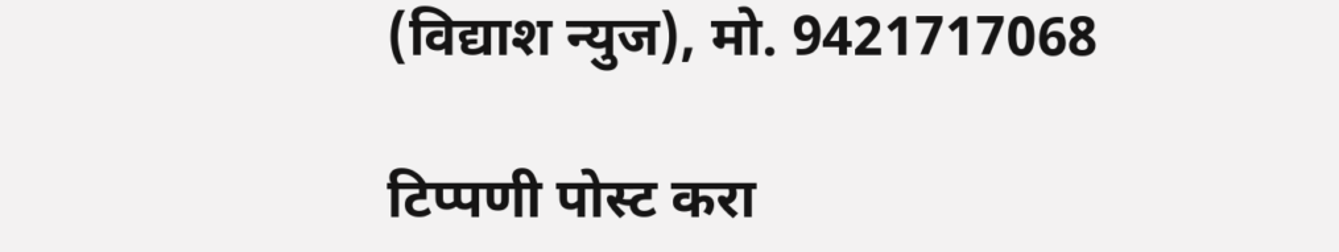(विद्याश न्युज), मो. 9421717068

टिप्पणी पोस्ट करा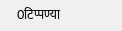0टिप्पण्या